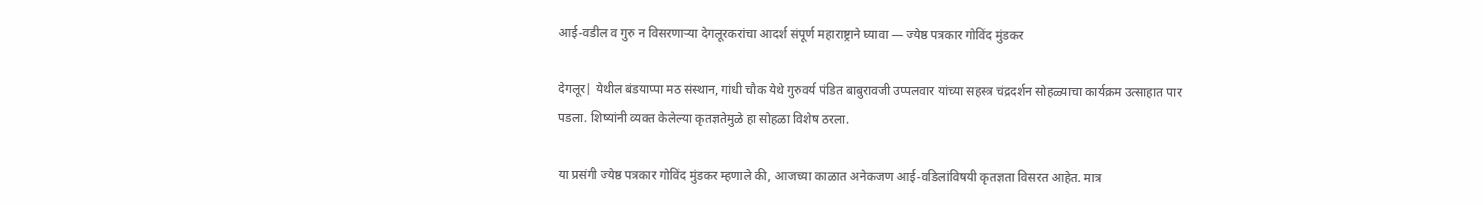आई-वडील व गुरु न विसरणाऱ्या देगलूरकरांचा आदर्श संपूर्ण महाराष्ट्राने घ्यावा — ज्येष्ठ पत्रकार गोविंद मुंडकर

देगलूर| येथील बंडयाप्पा मठ संस्थान, गांधी चौक येथे गुरुवर्य पंडित बाबुरावजी उप्पलवार यांच्या सहस्त्र चंद्रदर्शन सोहळ्याचा कार्यक्रम उत्साहात पार पडला. शिष्यांनी व्यक्त केलेल्या कृतज्ञतेमुळे हा सोहळा विशेष ठरला.

या प्रसंगी ज्येष्ठ पत्रकार गोविंद मुंडकर म्हणाले की, आजच्या काळात अनेकजण आई-वडिलांविषयी कृतज्ञता विसरत आहेत. मात्र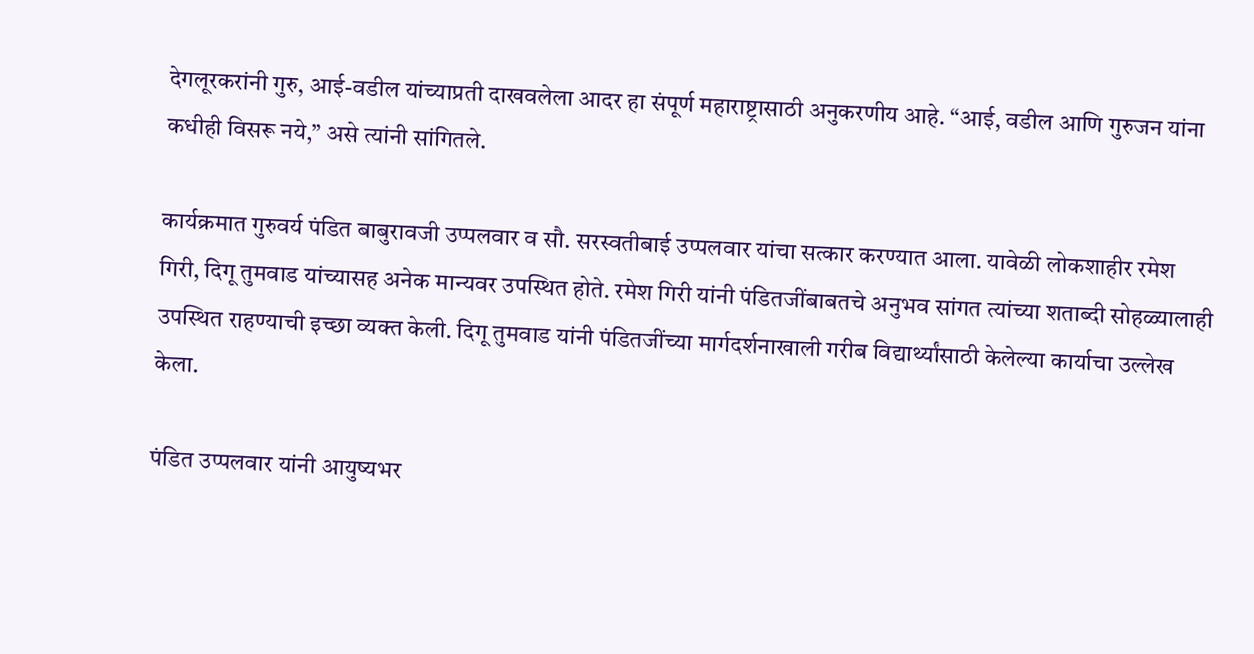देगलूरकरांनी गुरु, आई-वडील यांच्याप्रती दाखवलेला आदर हा संपूर्ण महाराष्ट्रासाठी अनुकरणीय आहे. “आई, वडील आणि गुरुजन यांना कधीही विसरू नये,” असे त्यांनी सांगितले.

कार्यक्रमात गुरुवर्य पंडित बाबुरावजी उप्पलवार व सौ. सरस्वतीबाई उप्पलवार यांचा सत्कार करण्यात आला. यावेळी लोकशाहीर रमेश गिरी, दिगू तुमवाड यांच्यासह अनेक मान्यवर उपस्थित होते. रमेश गिरी यांनी पंडितजींबाबतचे अनुभव सांगत त्यांच्या शताब्दी सोहळ्यालाही उपस्थित राहण्याची इच्छा व्यक्त केली. दिगू तुमवाड यांनी पंडितजींच्या मार्गदर्शनाखाली गरीब विद्यार्थ्यांसाठी केलेल्या कार्याचा उल्लेख केला.

पंडित उप्पलवार यांनी आयुष्यभर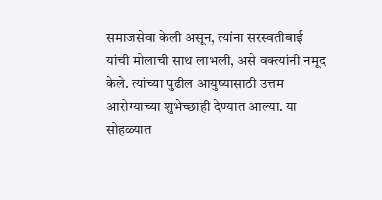समाजसेवा केली असून, त्यांना सरस्वतीबाई यांची मोलाची साथ लाभली, असे वक्त्यांनी नमूद केले. त्यांच्या पुढील आयुष्यासाठी उत्तम आरोग्याच्या शुभेच्छाही देण्यात आल्या. या सोहळ्यात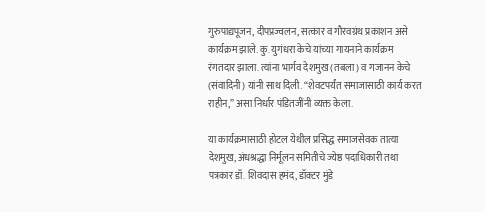गुरुपाद्यपूजन, दीपप्रज्वलन, सत्कार व गौरवग्रंथ प्रकाशन असे कार्यक्रम झाले. कु. युगंधरा केचे यांच्या गायनाने कार्यक्रम रंगतदार झाला. त्यांना भार्गव देशमुख (तबला) व गजानन केचे (संवादिनी) यांनी साथ दिली. “शेवटपर्यंत समाजासाठी कार्य करत राहीन,” असा निर्धार पंडितजींनी व्यक्त केला.

या कार्यक्रमासाठी होटल येथील प्रसिद्ध समाजसेवक तात्या देशमुख, अंधश्रद्धा निर्मूलन समितीचे ज्येष्ठ पदाधिकारी तथा पत्रकार डॉ. शिवदास हमंद, डॉक्टर मुंडे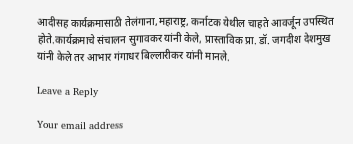आदीसह कार्यक्रमासाठी तेलंगाना,महाराष्ट्र, कर्नाटक येथील चाहते आवर्जून उपस्थित होते.कार्यक्रमाचे संचालन सुगावकर यांनी केले, प्रास्ताविक प्रा. डॉ. जगदीश देशमुख यांनी केले तर आभार गंगाधर बिल्लारीकर यांनी मानले.

Leave a Reply

Your email address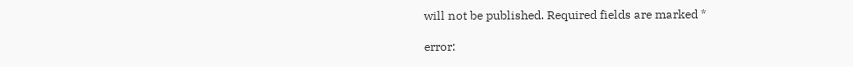will not be published. Required fields are marked *

error: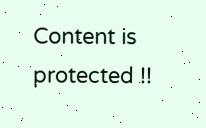Content is protected !!